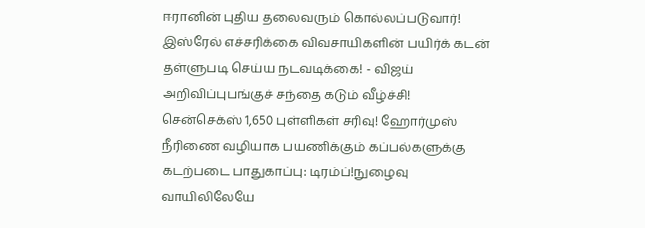ஈரானின் புதிய தலைவரும் கொல்லப்படுவார்! இஸ்ரேல் எச்சரிக்கை விவசாயிகளின் பயிர்க் கடன் தள்ளுபடி செய்ய நடவடிக்கை! - விஜய் அறிவிப்புபங்குச் சந்தை கடும் வீழ்ச்சி! சென்செக்ஸ் 1,650 புள்ளிகள் சரிவு! ஹோர்முஸ் நீரிணை வழியாக பயணிக்கும் கப்பல்களுக்கு கடற்படை பாதுகாப்பு: டிரம்ப்!நுழைவு வாயிலிலேயே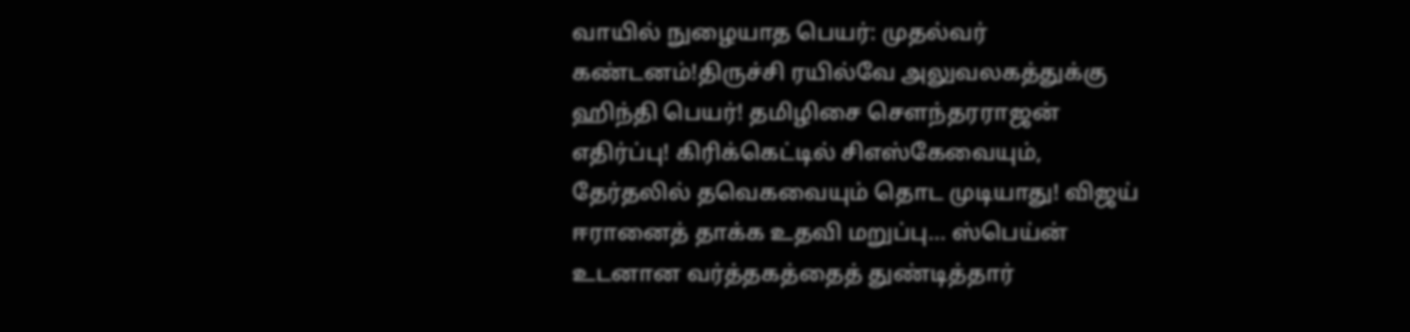வாயில் நுழையாத பெயர்: முதல்வர் கண்டனம்!திருச்சி ரயில்வே அலுவலகத்துக்கு ஹிந்தி பெயர்! தமிழிசை செளந்தரராஜன் எதிர்ப்பு! கிரிக்கெட்டில் சிஎஸ்கேவையும், தேர்தலில் தவெகவையும் தொட முடியாது! விஜய் ஈரானைத் தாக்க உதவி மறுப்பு... ஸ்பெய்ன் உடனான வர்த்தகத்தைத் துண்டித்தார்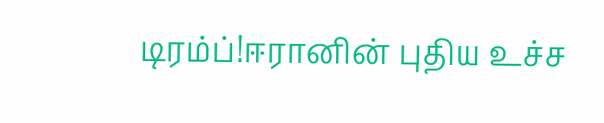டிரம்ப்!ஈரானின் புதிய உச்ச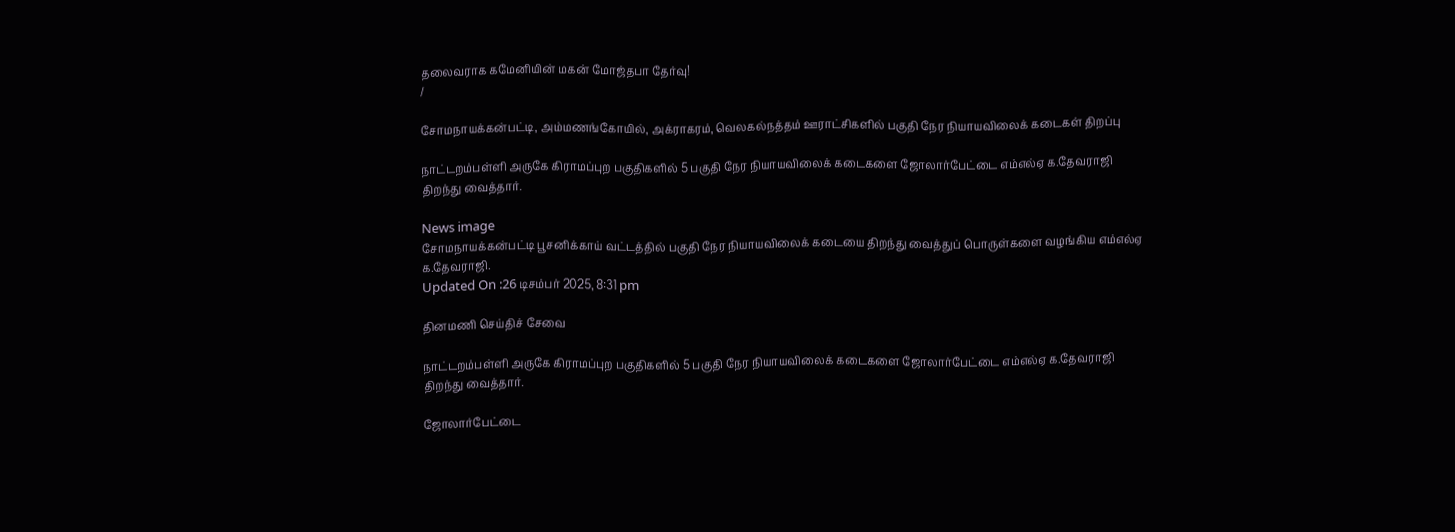தலைவராக கமேனியின் மகன் மோஜ்தபா தேர்வு!
/

சோமநாயக்கன்பட்டி, அம்மணங்கோயில், அக்ராகரம், வெலகல்நத்தம் ஊராட்சிகளில் பகுதி நேர நியாயவிலைக் கடைகள் திறப்பு

நாட்டறம்பள்ளி அருகே கிராமப்புற பகுதிகளில் 5 பகுதி நேர நியாயவிலைக் கடைகளை ஜோலார்பேட்டை எம்எல்ஏ க.தேவராஜி திறந்து வைத்தார்.

News image
சோமநாயக்கன்பட்டி பூசனிக்காய் வட்டத்தில் பகுதி நேர நியாயவிலைக் கடையை திறந்து வைத்துப் பொருள்களை வழங்கிய எம்எல்ஏ க.தேவராஜி.
Updated On :26 டிசம்பர் 2025, 8:31 pm

தினமணி செய்திச் சேவை

நாட்டறம்பள்ளி அருகே கிராமப்புற பகுதிகளில் 5 பகுதி நேர நியாயவிலைக் கடைகளை ஜோலார்பேட்டை எம்எல்ஏ க.தேவராஜி திறந்து வைத்தார்.

ஜோலார்பேட்டை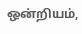ஒன்றியம்,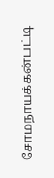சோமநாயக்கன்பட்டி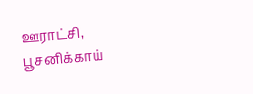ஊராட்சி, பூசனிக்காய்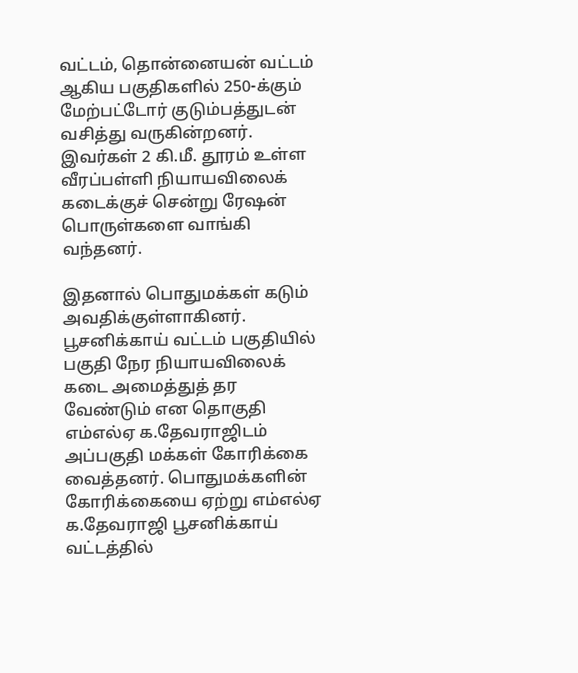வட்டம், தொன்னையன் வட்டம் ஆகிய பகுதிகளில் 250-க்கும் மேற்பட்டோர் குடும்பத்துடன் வசித்து வருகின்றனர். இவர்கள் 2 கி.மீ. தூரம் உள்ள வீரப்பள்ளி நியாயவிலைக் கடைக்குச் சென்று ரேஷன் பொருள்களை வாங்கி வந்தனர்.

இதனால் பொதுமக்கள் கடும் அவதிக்குள்ளாகினர். பூசனிக்காய் வட்டம் பகுதியில் பகுதி நேர நியாயவிலைக் கடை அமைத்துத் தர வேண்டும் என தொகுதி எம்எல்ஏ க.தேவராஜிடம் அப்பகுதி மக்கள் கோரிக்கை வைத்தனர். பொதுமக்களின் கோரிக்கையை ஏற்று எம்எல்ஏ க.தேவராஜி பூசனிக்காய் வட்டத்தில்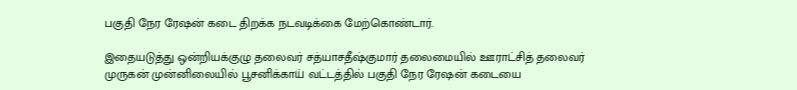பகுதி நேர ரேஷன் கடை திறக்க நடவடிக்கை மேற்கொண்டார்.

இதையடுத்து ஒன்றியக்குழு தலைவர் சத்யாசதீஷ்குமார் தலைமையில் ஊராட்சித் தலைவர் முருகன் முன்னிலையில் பூசனிக்காய் வட்டத்தில் பகுதி நேர ரேஷன் கடையை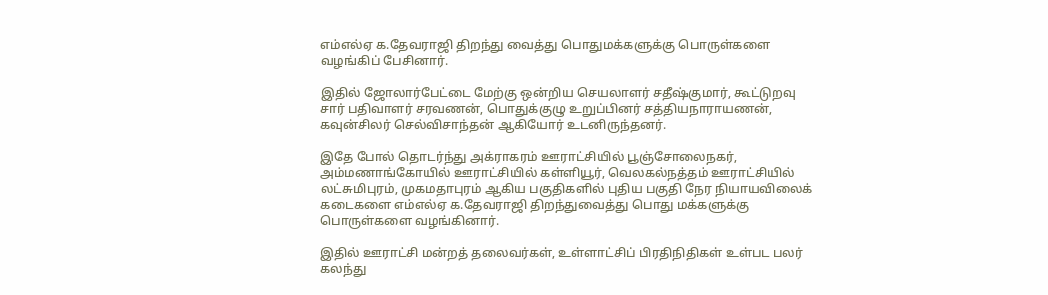எம்எல்ஏ க.தேவராஜி திறந்து வைத்து பொதுமக்களுக்கு பொருள்களை வழங்கிப் பேசினார்.

இதில் ஜோலார்பேட்டை மேற்கு ஒன்றிய செயலாளர் சதீஷ்குமார், கூட்டுறவு சார் பதிவாளர் சரவணன், பொதுக்குழு உறுப்பினர் சத்தியநாராயணன், கவுன்சிலர் செல்விசாந்தன் ஆகியோர் உடனிருந்தனர்.

இதே போல் தொடர்ந்து அக்ராகரம் ஊராட்சியில் பூஞ்சோலைநகர், அம்மணாங்கோயில் ஊராட்சியில் கள்ளியூர், வெலகல்நத்தம் ஊராட்சியில் லட்சுமிபுரம், முகமதாபுரம் ஆகிய பகுதிகளில் புதிய பகுதி நேர நியாயவிலைக் கடைகளை எம்எல்ஏ க.தேவராஜி திறந்துவைத்து பொது மக்களுக்கு பொருள்களை வழங்கினார்.

இதில் ஊராட்சி மன்றத் தலைவர்கள், உள்ளாட்சிப் பிரதிநிதிகள் உள்பட பலர் கலந்து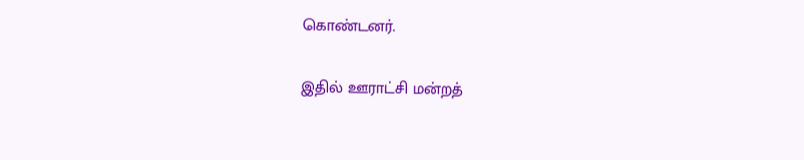கொண்டனர்.

இதில் ஊராட்சி மன்றத்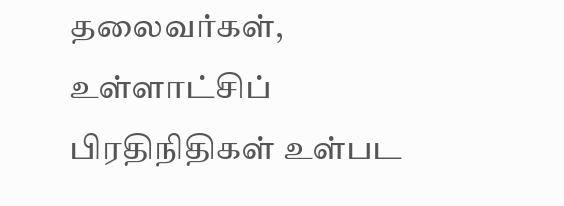தலைவர்கள், உள்ளாட்சிப் பிரதிநிதிகள் உள்பட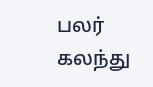பலர் கலந்து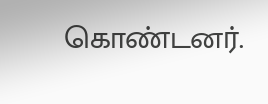கொண்டனர்.